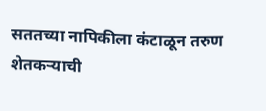सततच्या नापिकीला कंटाळून तरुण शेतकऱ्याची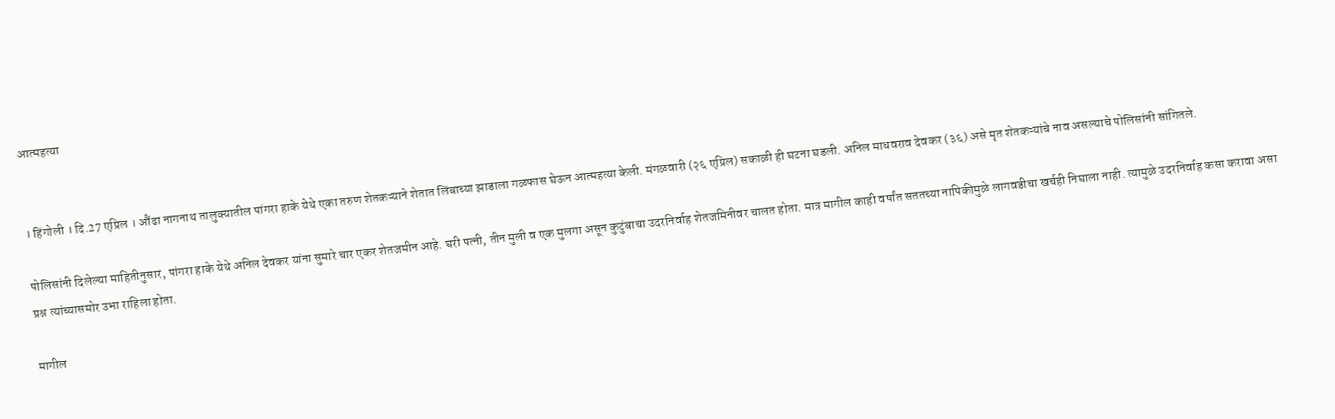आत्महत्या


। हिंगोली । दि.27 एप्रिल । औंढा नागनाथ तालुक्यातील पांगरा हाके येथे एका तरुण शेतकऱ्याने शेतात लिंबाच्या झाडाला गळफास घेऊन आत्महत्या केली. मंगळवारी (२६ एप्रिल) सकाळी ही घटना घडली. अनिल माधवराव देवकर (३६) असे मृत शेतकऱ्यांचे नाव असल्याचे पोलिसांनी सांगितले.

पोलिसांनी दिलेल्या माहितीनुसार, पांगरा हाके येथे अनिल देवकर यांना सुमारे चार एकर शेतजमीन आहे. घरी पत्नी, तीन मुली व एक मुलगा असून कुटुंबाचा उदरनिर्वाह शेतजमिनीवर चालत होता. मात्र मागील काही वर्षांत सततच्या नापिकीमुळे लागवडीचा खर्चही निघाला नाही. त्यामुळे उदरनिर्वाह कसा करावा असा प्रश्न त्यांच्यासमोर उभा राहिला होता.

मागील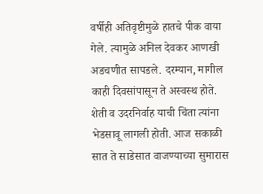वर्षीही अतिवृष्टीमुळे हातचे पीक वाया गेले. त्यामुळे अनिल देवकर आणखी अडचणीत सापडले. दरम्यान, मागील काही दिवसांपासून ते अस्वस्थ होते. शेती व उदरनिर्वाह याची चिंता त्यांना भेडसावू लागली होती. आज सकाळी सात ते साडेसात वाजण्याच्या सुमारास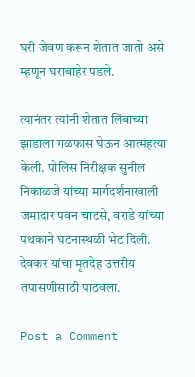घरी जेवण करून शेतात जातो असे म्हणून घराबाहेर पडले.

त्यानंतर त्यांनी शेतात लिंबाच्या झाडाला गळफास घेऊन आत्महत्या केली. पोलिस निरीक्षक सुनील निकाळजे यांच्या मार्गदर्शनाखाली जमादार पवन चाटसे, वराडे यांच्या पथकाने घटनास्थळी भेट दिली. देवकर यांचा मृतदेह उत्तरीय तपासणीसाठी पाठवला.

Post a Comment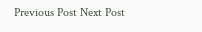Previous Post Next Post